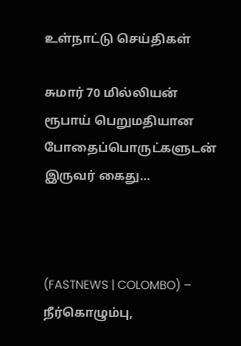உள்நாட்டு செய்திகள்

சுமார் 70 மில்லியன் ரூபாய் பெறுமதியான போதைப்பொருட்களுடன் இருவர் கைது…



(FASTNEWS | COLOMBO) – நீர்கொழும்பு,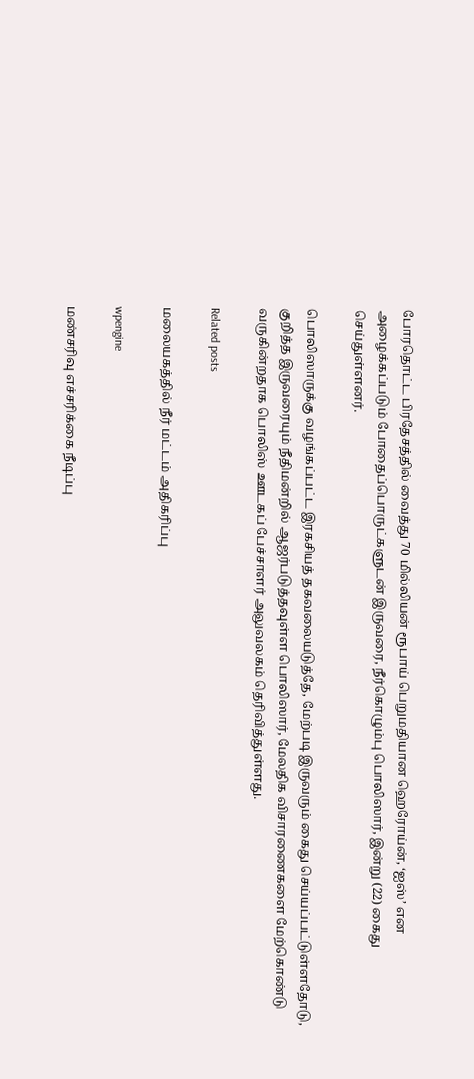போரதொட்ட பிரதேசத்தில் வைத்து 70 மில்லியன் ரூபாய் பெறுமதியான ஹெரோய்ன், ‘ஐஸ்’ என அழைக்கப்படும் போதைப்பொருட்களுடன் இருவரை, நீர்கொழும்பு பொலிஸார், இன்று (22) கைது செய்துள்ளனர்.

பொலிஸாருக்கு வழங்கப்பட்ட இரகசியத் தகவலையடுத்தே, மேற்படி இருவரும் கைது செய்யப்பட்டுள்ளதோடு, குறித்த இருவரையும் நீதிமன்றில் ஆஜர்படுத்தவுள்ள பொலிஸார், மேலதிக விசாரணைகளை மேற்கொண்டு வருகின்றதாக பொலிஸ் ஊடகப் பேச்சாளர் அலுவலகம் தெரிவித்துள்ளது.

Related posts

மலையகத்தில் நீர் மட்டம் அதிகரிப்பு

wpengine

மண்சரிவு எச்சரிக்கை நீடிப்பு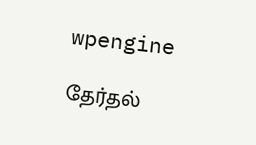wpengine

தேர்தல்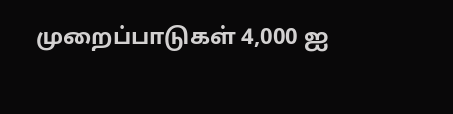முறைப்பாடுகள் 4,000 ஐ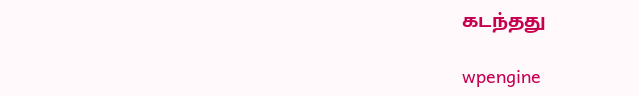கடந்தது

wpengine